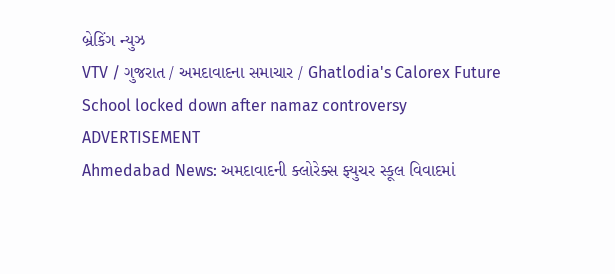બ્રેકિંગ ન્યુઝ
VTV / ગુજરાત / અમદાવાદના સમાચાર / Ghatlodia's Calorex Future School locked down after namaz controversy
ADVERTISEMENT
Ahmedabad News: અમદાવાદની ક્લોરેક્સ ફ્યુચર સ્કૂલ વિવાદમાં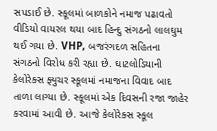સપડાઈ છે. સ્કૂલમાં બાળકોને નમાજ પઢાવતો વીડિયો વાયરલ થયા બાદ હિન્દુ સંગઠનો લાલઘુમ થઈ ગયા છે. VHP, બજરંગદળ સહિતના સંગઠનો વિરોધ કરી રહ્યા છે. ઘાટલોડિયાની કેલોરેક્સ ફ્યુચર સ્કૂલમાં નમાજના વિવાદ બાદ તાળા લાગ્યા છે. સ્કૂલમાં એક દિવસની રજા જાહેર કરવામાં આવી છે. આજે કેલોરેક્સ સ્કૂલ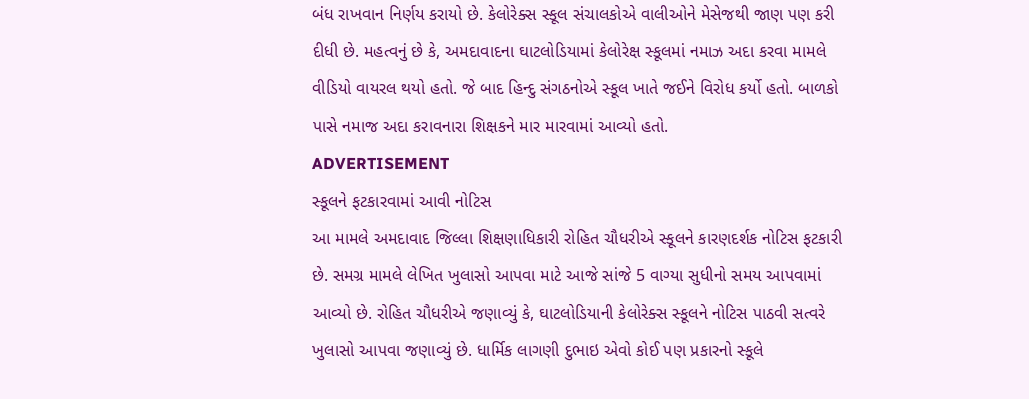બંધ રાખવાન નિર્ણય કરાયો છે. કેલોરેક્સ સ્કૂલ સંચાલકોએ વાલીઓને મેસેજથી જાણ પણ કરી દીધી છે. મહત્વનું છે કે, અમદાવાદના ઘાટલોડિયામાં કેલોરેક્ષ સ્કૂલમાં નમાઝ અદા કરવા મામલે વીડિયો વાયરલ થયો હતો. જે બાદ હિન્દુ સંગઠનોએ સ્કૂલ ખાતે જઈને વિરોધ કર્યો હતો. બાળકો પાસે નમાજ અદા કરાવનારા શિક્ષકને માર મારવામાં આવ્યો હતો.
ADVERTISEMENT
સ્કૂલને ફટકારવામાં આવી નોટિસ
આ મામલે અમદાવાદ જિલ્લા શિક્ષણાધિકારી રોહિત ચૌધરીએ સ્કૂલને કારણદર્શક નોટિસ ફટકારી છે. સમગ્ર મામલે લેખિત ખુલાસો આપવા માટે આજે સાંજે 5 વાગ્યા સુધીનો સમય આપવામાં આવ્યો છે. રોહિત ચૌધરીએ જણાવ્યું કે, ઘાટલોડિયાની કેલોરેક્સ સ્કૂલને નોટિસ પાઠવી સત્વરે ખુલાસો આપવા જણાવ્યું છે. ધાર્મિક લાગણી દુભાઇ એવો કોઈ પણ પ્રકારનો સ્કૂલે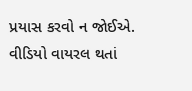પ્રયાસ કરવો ન જોઈએ.
વીડિયો વાયરલ થતાં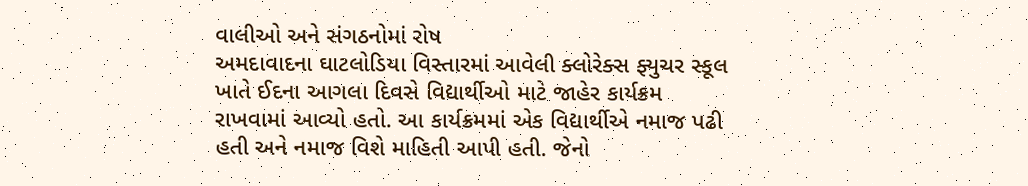વાલીઓ અને સંગઠનોમાં રોષ
અમદાવાદના ઘાટલોડિયા વિસ્તારમાં આવેલી ક્લોરેક્સ ફ્યુચર સ્કૂલ ખાતે ઈદના આગલા દિવસે વિદ્યાર્થીઓ માટે જાહેર કાર્યક્રમ રાખવામાં આવ્યો હતો. આ કાર્યક્રમમાં એક વિદ્યાર્થીએ નમાજ પઢી હતી અને નમાજ વિશે માહિતી આપી હતી. જેનો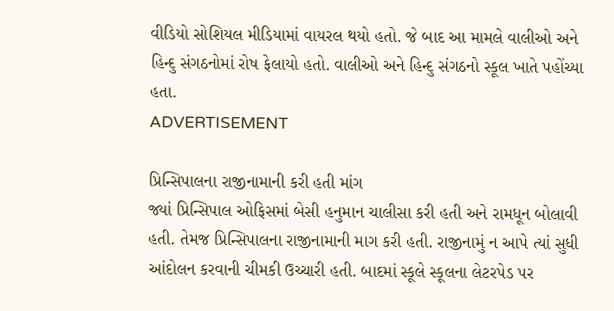વીડિયો સોશિયલ મીડિયામાં વાયરલ થયો હતો. જે બાદ આ મામલે વાલીઓ અને હિન્દુ સંગઠનોમાં રોષ ફેલાયો હતો. વાલીઓ અને હિન્દુ સંગઠનો સ્કૂલ ખાતે પહોંચ્યા હતા.
ADVERTISEMENT

પ્રિન્સિપાલના રાજીનામાની કરી હતી માંગ
જ્યાં પ્રિન્સિપાલ ઓફિસમાં બેસી હનુમાન ચાલીસા કરી હતી અને રામધૂન બોલાવી હતી. તેમજ પ્રિન્સિપાલના રાજીનામાની માગ કરી હતી. રાજીનામું ન આપે ત્યાં સુધી આંદોલન કરવાની ચીમકી ઉચ્ચારી હતી. બાદમાં સ્કૂલે સ્કૂલના લેટરપેડ પર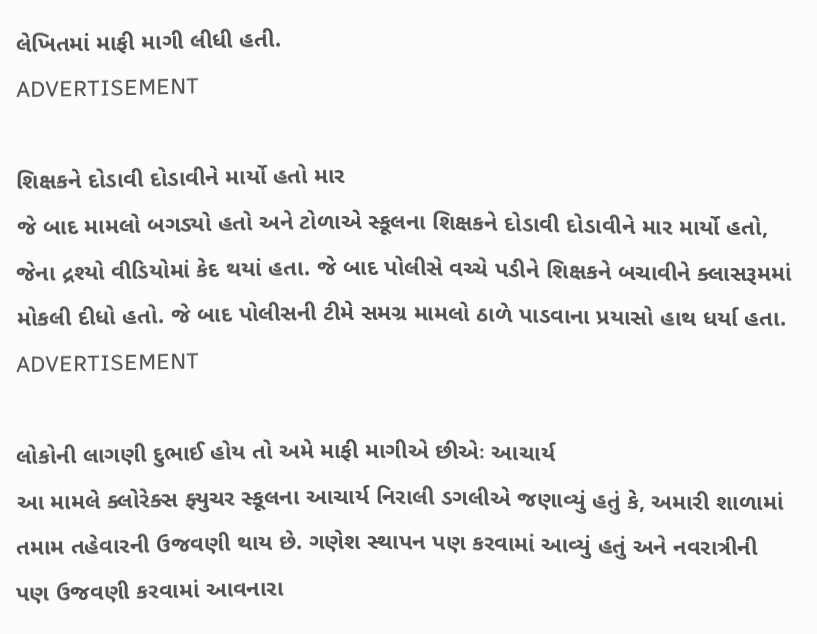લેખિતમાં માફી માગી લીધી હતી.
ADVERTISEMENT

શિક્ષકને દોડાવી દોડાવીને માર્યો હતો માર
જે બાદ મામલો બગડ્યો હતો અને ટોળાએ સ્કૂલના શિક્ષકને દોડાવી દોડાવીને માર માર્યો હતો, જેના દ્રશ્યો વીડિયોમાં કેદ થયાં હતા. જે બાદ પોલીસે વચ્ચે પડીને શિક્ષકને બચાવીને ક્લાસરૂમમાં મોકલી દીધો હતો. જે બાદ પોલીસની ટીમે સમગ્ર મામલો ઠાળે પાડવાના પ્રયાસો હાથ ધર્યા હતા.
ADVERTISEMENT

લોકોની લાગણી દુભાઈ હોય તો અમે માફી માગીએ છીએઃ આચાર્ય
આ મામલે ક્લોરેક્સ ફ્યુચર સ્કૂલના આચાર્ય નિરાલી ડગલીએ જણાવ્યું હતું કે, અમારી શાળામાં તમામ તહેવારની ઉજવણી થાય છે. ગણેશ સ્થાપન પણ કરવામાં આવ્યું હતું અને નવરાત્રીની પણ ઉજવણી કરવામાં આવનારા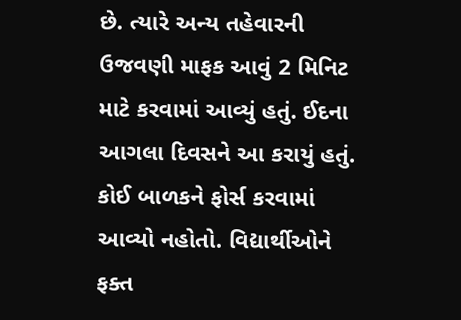છે. ત્યારે અન્ય તહેવારની ઉજવણી માફક આવું 2 મિનિટ માટે કરવામાં આવ્યું હતું. ઈદના આગલા દિવસને આ કરાયું હતું. કોઈ બાળકને ફોર્સ કરવામાં આવ્યો નહોતો. વિદ્યાર્થીઓને ફક્ત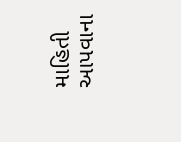માહિતી આપવાના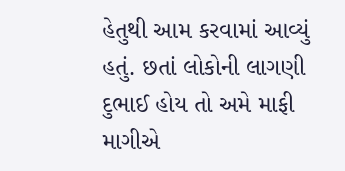હેતુથી આમ કરવામાં આવ્યું હતું. છતાં લોકોની લાગણી દુભાઈ હોય તો અમે માફી માગીએ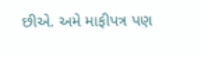છીએ. અમે માફીપત્ર પણ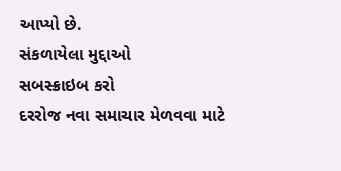આપ્યો છે.
સંકળાયેલા મુદ્દાઓ
સબસ્ક્રાઇબ કરો
દરરોજ નવા સમાચાર મેળવવા માટે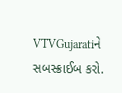VTVGujaratiને સબસ્ક્રાઈબ કરો.